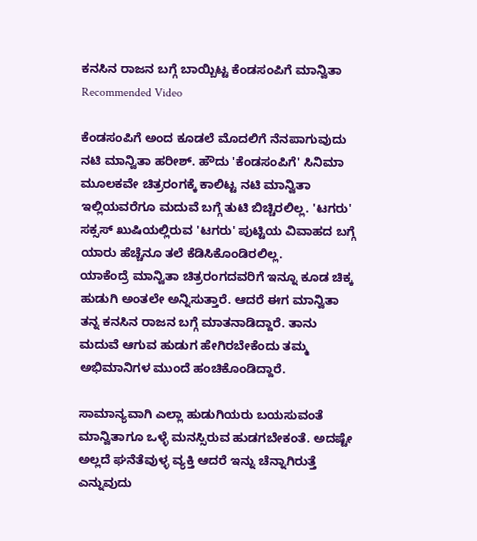ಕನಸಿನ ರಾಜನ ಬಗ್ಗೆ ಬಾಯ್ಬಿಟ್ಟ ಕೆಂಡಸಂಪಿಗೆ ಮಾನ್ವಿತಾ
Recommended Video

ಕೆಂಡಸಂಪಿಗೆ ಅಂದ ಕೂಡಲೆ ಮೊದಲಿಗೆ ನೆನಪಾಗುವುದು ನಟಿ ಮಾನ್ವಿತಾ ಹರೀಶ್. ಹೌದು 'ಕೆಂಡಸಂಪಿಗೆ' ಸಿನಿಮಾ ಮೂಲಕವೇ ಚಿತ್ರರಂಗಕ್ಕೆ ಕಾಲಿಟ್ಟ ನಟಿ ಮಾನ್ವಿತಾ ಇಲ್ಲಿಯವರೆಗೂ ಮದುವೆ ಬಗ್ಗೆ ತುಟಿ ಬಿಚ್ಚಿರಲಿಲ್ಲ. 'ಟಗರು' ಸಕ್ಸಸ್ ಖುಷಿಯಲ್ಲಿರುವ 'ಟಗರು' ಪುಟ್ಟಿಯ ವಿವಾಹದ ಬಗ್ಗೆ ಯಾರು ಹೆಚ್ಚೆನೂ ತಲೆ ಕೆಡಿಸಿಕೊಂಡಿರಲಿಲ್ಲ.
ಯಾಕೆಂದ್ರೆ ಮಾನ್ವಿತಾ ಚಿತ್ರರಂಗದವರಿಗೆ ಇನ್ನೂ ಕೂಡ ಚಿಕ್ಕ ಹುಡುಗಿ ಅಂತಲೇ ಅನ್ನಿಸುತ್ತಾರೆ. ಆದರೆ ಈಗ ಮಾನ್ವಿತಾ ತನ್ನ ಕನಸಿನ ರಾಜನ ಬಗ್ಗೆ ಮಾತನಾಡಿದ್ದಾರೆ. ತಾನು ಮದುವೆ ಆಗುವ ಹುಡುಗ ಹೇಗಿರಬೇಕೆಂದು ತಮ್ಮ ಅಭಿಮಾನಿಗಳ ಮುಂದೆ ಹಂಚಿಕೊಂಡಿದ್ದಾರೆ.

ಸಾಮಾನ್ಯವಾಗಿ ಎಲ್ಲಾ ಹುಡುಗಿಯರು ಬಯಸುವಂತೆ ಮಾನ್ವಿತಾಗೂ ಒಳ್ಳೆ ಮನಸ್ಸಿರುವ ಹುಡಗಬೇಕಂತೆ. ಅದಷ್ಟೇ ಅಲ್ಲದೆ ಘನೆತೆವುಳ್ಳ ವ್ಯಕ್ತಿ ಆದರೆ ಇನ್ನು ಚೆನ್ನಾಗಿರುತ್ತೆ ಎನ್ನುವುದು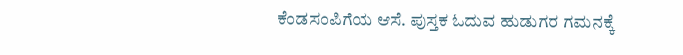ಕೆಂಡಸಂಪಿಗೆಯ ಆಸೆ. ಪುಸ್ತಕ ಓದುವ ಹುಡುಗರ ಗಮನಕ್ಕೆ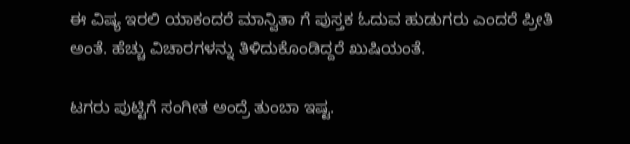ಈ ವಿಷ್ಯ ಇರಲಿ ಯಾಕಂದರೆ ಮಾನ್ವಿತಾ ಗೆ ಪುಸ್ತಕ ಓದುವ ಹುಡುಗರು ಎಂದರೆ ಪ್ರೀತಿ ಅಂತೆ. ಹೆಚ್ಚು ವಿಚಾರಗಳನ್ನು ತಿಳಿದುಕೊಂಡಿದ್ದರೆ ಖುಷಿಯಂತೆ.

ಟಗರು ಪುಟ್ಟಿಗೆ ಸಂಗೀತ ಅಂದ್ರೆ ತುಂಬಾ ಇಷ್ಟ.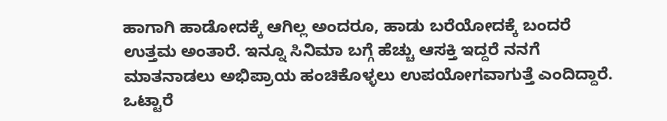ಹಾಗಾಗಿ ಹಾಡೋದಕ್ಕೆ ಆಗಿಲ್ಲ ಅಂದರೂ, ಹಾಡು ಬರೆಯೋದಕ್ಕೆ ಬಂದರೆ ಉತ್ತಮ ಅಂತಾರೆ. ಇನ್ನೂ ಸಿನಿಮಾ ಬಗ್ಗೆ ಹೆಚ್ಚು ಆಸಕ್ತಿ ಇದ್ದರೆ ನನಗೆ ಮಾತನಾಡಲು ಅಭಿಪ್ರಾಯ ಹಂಚಿಕೊಳ್ಳಲು ಉಪಯೋಗವಾಗುತ್ತೆ ಎಂದಿದ್ದಾರೆ. ಒಟ್ಟಾರೆ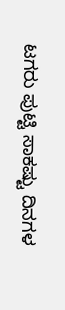ಟಗರು ಪುಟ್ಟಿ ಸಾಕಷ್ಟು ದಿನಗಳ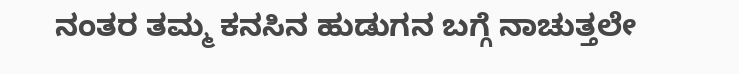ನಂತರ ತಮ್ಮ ಕನಸಿನ ಹುಡುಗನ ಬಗ್ಗೆ ನಾಚುತ್ತಲೇ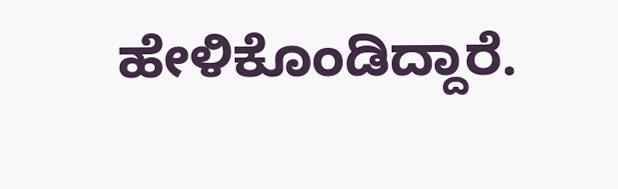ಹೇಳಿಕೊಂಡಿದ್ದಾರೆ.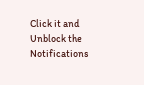Click it and Unblock the Notifications